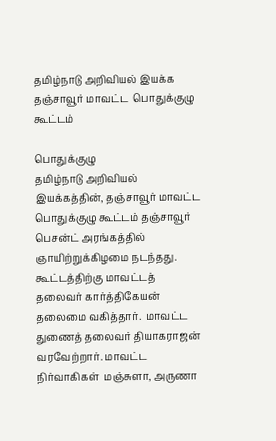தமிழ்நாடு அறிவியல் இயக்க தஞ்சாவூர் மாவட்ட  பொதுக்குழு கூட்டம்

பொதுக்குழு
தமிழ்நாடு அறிவியல் இயக்கத்தின், தஞ்சாவூர் மாவட்ட பொதுக்குழு கூட்டம் தஞ்சாவூர் பெசன்ட் அரங்கத்தில் ஞாயிற்றுக்கிழமை நடந்தது. கூட்டத்திற்கு மாவட்டத் தலைவர் கார்த்திகேயன் தலைமை வகித்தார்.  மாவட்ட துணைத் தலைவர் தியாகராஜன் வரவேற்றார். மாவட்ட நிர்வாகிகள்  மஞ்சுளா, அருணா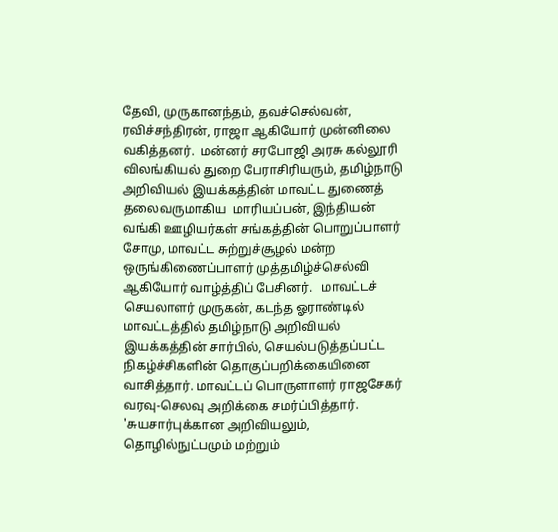தேவி, முருகானந்தம், தவச்செல்வன், ரவிச்சந்திரன், ராஜா ஆகியோர் முன்னிலை வகித்தனர்.  மன்னர் சரபோஜி அரசு கல்லூரி விலங்கியல் துறை பேராசிரியரும், தமிழ்நாடு அறிவியல் இயக்கத்தின் மாவட்ட துணைத் தலைவருமாகிய  மாரியப்பன், இந்தியன் வங்கி ஊழியர்கள் சங்கத்தின் பொறுப்பாளர் சோமு, மாவட்ட சுற்றுச்சூழல் மன்ற ஒருங்கிணைப்பாளர் முத்தமிழ்ச்செல்வி  ஆகியோர் வாழ்த்திப் பேசினர்.   மாவட்டச் செயலாளர் முருகன், கடந்த ஓராண்டில் மாவட்டத்தில் தமிழ்நாடு அறிவியல் இயக்கத்தின் சார்பில், செயல்படுத்தப்பட்ட நிகழ்ச்சிகளின் தொகுப்பறிக்கையினை வாசித்தார். மாவட்டப் பொருளாளர் ராஜசேகர் வரவு-செலவு அறிக்கை சமர்ப்பித்தார். 'சுயசார்புக்கான அறிவியலும், தொழில்நுட்பமும் மற்றும்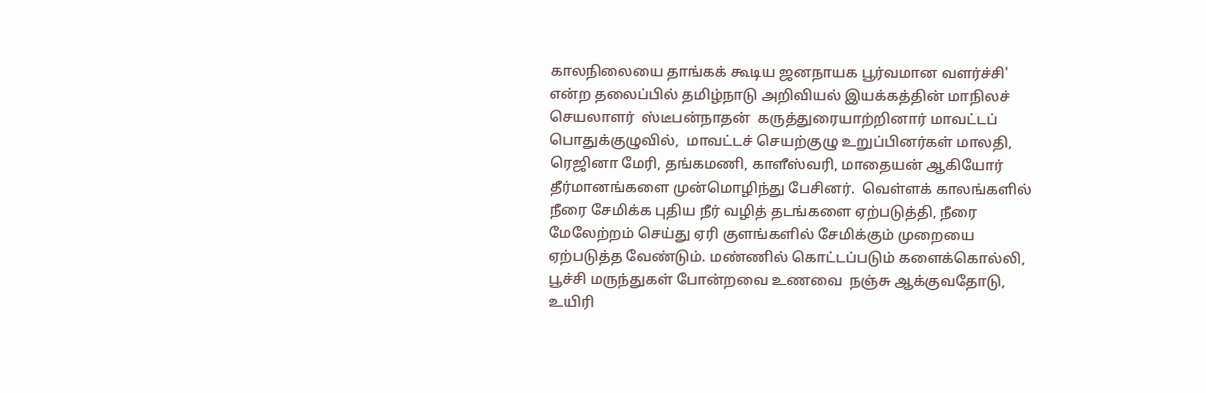காலநிலையை தாங்கக் கூடிய ஜனநாயக பூர்வமான வளர்ச்சி' என்ற தலைப்பில் தமிழ்நாடு அறிவியல் இயக்கத்தின் மாநிலச் செயலாளர்  ஸ்டீபன்நாதன்  கருத்துரையாற்றினார் மாவட்டப் பொதுக்குழுவில்,  மாவட்டச் செயற்குழு உறுப்பினர்கள் மாலதி, ரெஜினா மேரி, தங்கமணி, காளீஸ்வரி, மாதையன் ஆகியோர் தீர்மானங்களை முன்மொழிந்து பேசினர்.  வெள்ளக் காலங்களில் நீரை சேமிக்க புதிய நீர் வழித் தடங்களை ஏற்படுத்தி, நீரை மேலேற்றம் செய்து ஏரி குளங்களில் சேமிக்கும் முறையை ஏற்படுத்த வேண்டும். மண்ணில் கொட்டப்படும் களைக்கொல்லி, பூச்சி மருந்துகள் போன்றவை உணவை  நஞ்சு ஆக்குவதோடு, உயிரி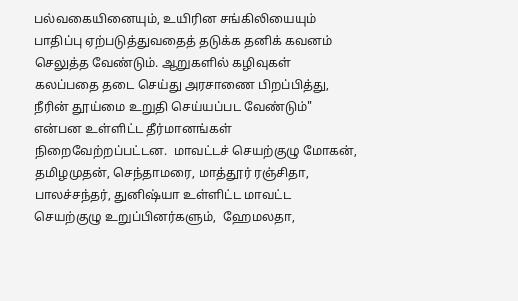பல்வகையினையும், உயிரின சங்கிலியையும் பாதிப்பு ஏற்படுத்துவதைத் தடுக்க தனிக் கவனம் செலுத்த வேண்டும். ஆறுகளில் கழிவுகள் கலப்பதை தடை செய்து அரசாணை பிறப்பித்து, நீரின் தூய்மை உறுதி செய்யப்பட வேண்டும்" என்பன உள்ளிட்ட தீர்மானங்கள் நிறைவேற்றப்பட்டன.  மாவட்டச் செயற்குழு மோகன், தமிழமுதன், செந்தாமரை, மாத்தூர் ரஞ்சிதா, பாலச்சந்தர், துனிஷ்யா உள்ளிட்ட மாவட்ட செயற்குழு உறுப்பினர்களும்,  ஹேமலதா,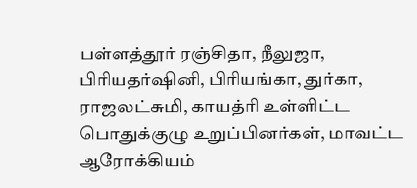பள்ளத்தூர் ரஞ்சிதா, நீலுஜா,  பிரியதர்ஷினி, பிரியங்கா, துர்கா, ராஜலட்சுமி, காயத்ரி உள்ளிட்ட  பொதுக்குழு உறுப்பினர்கள், மாவட்ட ஆரோக்கியம்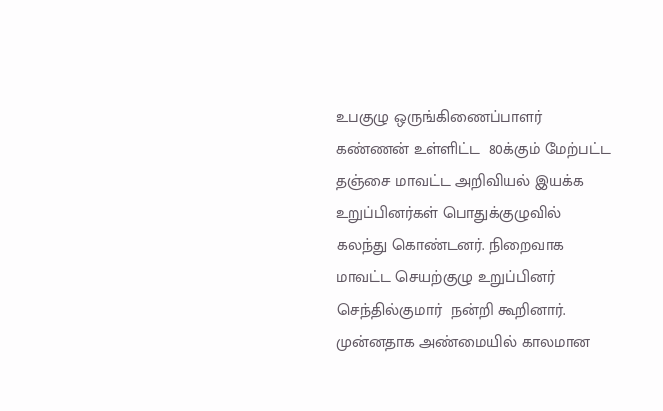உபகுழு ஒருங்கிணைப்பாளர்  கண்ணன் உள்ளிட்ட  80க்கும் மேற்பட்ட தஞ்சை மாவட்ட அறிவியல் இயக்க உறுப்பினர்கள் பொதுக்குழுவில் கலந்து கொண்டனர். நிறைவாக மாவட்ட செயற்குழு உறுப்பினர் செந்தில்குமார்  நன்றி கூறினார்.  முன்னதாக அண்மையில் காலமான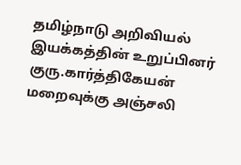தமிழ்நாடு அறிவியல் இயக்கத்தின் உறுப்பினர் குரு.கார்த்திகேயன் மறைவுக்கு அஞ்சலி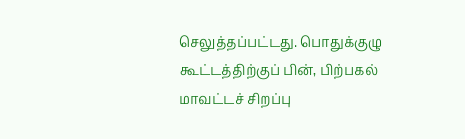செலுத்தப்பட்டது. பொதுக்குழு கூட்டத்திற்குப் பின், பிற்பகல் மாவட்டச் சிறப்பு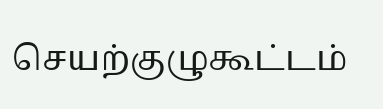செயற்குழுகூட்டம்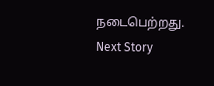நடைபெற்றது.
Next Story